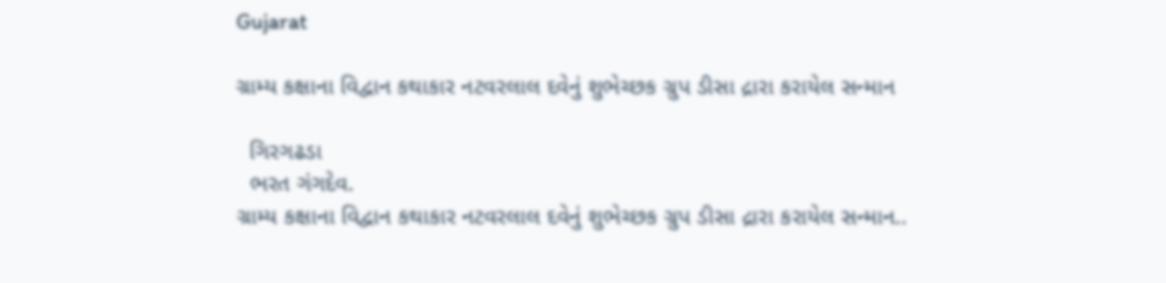Gujarat

ગ્રામ્ય કક્ષાના વિદ્વાન કથાકાર નટવરલાલ દવેનું શુભેચ્છક ગ્રુપ ડીસા દ્રારા કરાયેલ સન્માન

  ગિરગઢડા
  ભરત ગંગદેવ.
ગ્રામ્ય કક્ષાના વિદ્વાન કથાકાર નટવરલાલ દવેનું શુભેચ્છક ગ્રુપ ડીસા દ્રારા કરાયેલ સન્માન..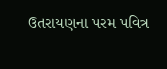ઉતરાયણના પરમ પવિત્ર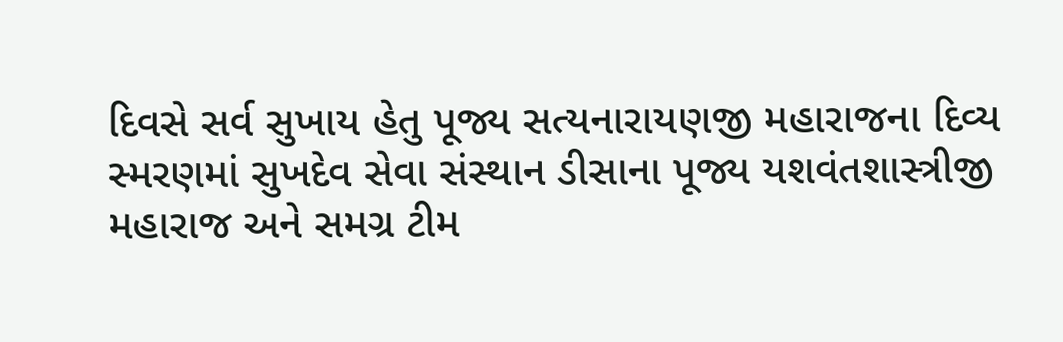દિવસે સર્વ સુખાય હેતુ પૂજ્ય સત્યનારાયણજી મહારાજના દિવ્ય સ્મરણમાં સુખદેવ સેવા સંસ્થાન ડીસાના પૂજ્ય યશવંતશાસ્ત્રીજી મહારાજ અને સમગ્ર ટીમ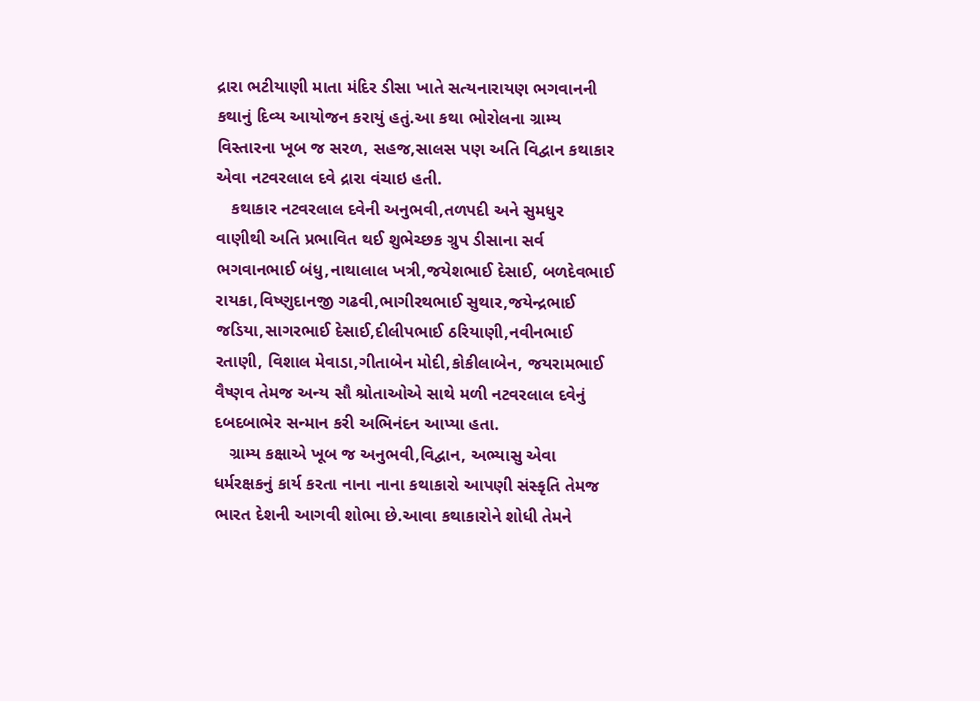દ્રારા ભટીયાણી માતા મંદિર ડીસા ખાતે સત્યનારાયણ ભગવાનની કથાનું દિવ્ય આયોજન કરાયું હતું.આ કથા ભોરોલના ગ્રામ્ય વિસ્તારના ખૂબ જ સરળ, સહજ,સાલસ પણ અતિ વિદ્વાન કથાકાર એવા નટવરલાલ દવે દ્રારા વંચાઇ હતી.
   કથાકાર નટવરલાલ દવેની અનુભવી,તળપદી અને સુમધુર વાણીથી અતિ પ્રભાવિત થઈ શુભેચ્છક ગ્રુપ ડીસાના સર્વ ભગવાનભાઈ બંધુ,નાથાલાલ ખત્રી,જયેશભાઈ દેસાઈ, બળદેવભાઈ રાયકા,વિષ્ણુદાનજી ગઢવી,ભાગીરથભાઈ સુથાર,જયેન્દ્રભાઈ જડિયા,સાગરભાઈ દેસાઈ,દીલીપભાઈ ઠરિયાણી,નવીનભાઈ રતાણી, વિશાલ મેવાડા,ગીતાબેન મોદી,કોકીલાબેન, જયરામભાઈ વૈષ્ણવ તેમજ અન્ય સૌ શ્રોતાઓએ સાથે મળી નટવરલાલ દવેનું દબદબાભેર સન્માન કરી અભિનંદન આપ્યા હતા.
   ગ્રામ્ય કક્ષાએ ખૂબ જ અનુભવી,વિદ્વાન, અભ્યાસુ એવા ધર્મરક્ષકનું કાર્ય કરતા નાના નાના કથાકારો આપણી સંસ્કૃતિ તેમજ ભારત દેશની આગવી શોભા છે.આવા કથાકારોને શોધી તેમને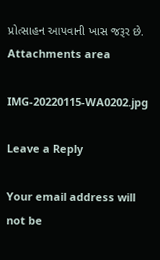પ્રોત્સાહન આપવાની ખાસ જરૂર છે.
Attachments area

IMG-20220115-WA0202.jpg

Leave a Reply

Your email address will not be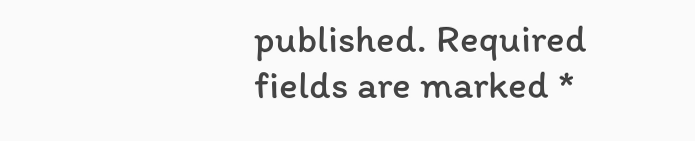published. Required fields are marked *